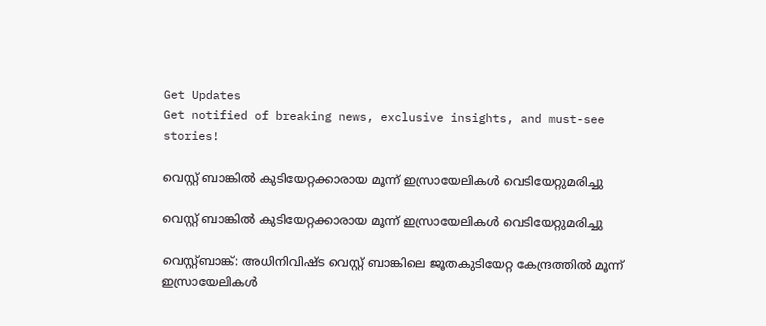Get Updates
Get notified of breaking news, exclusive insights, and must-see stories!

വെസ്റ്റ് ബാങ്കില്‍ കുടിയേറ്റക്കാരായ മൂന്ന് ഇസ്രായേലികള്‍ വെടിയേറ്റുമരിച്ചു

വെസ്റ്റ് ബാങ്കില്‍ കുടിയേറ്റക്കാരായ മൂന്ന് ഇസ്രായേലികള്‍ വെടിയേറ്റുമരിച്ചു

വെസ്റ്റ്ബാങ്ക്: അധിനിവിഷ്ട വെസ്റ്റ് ബാങ്കിലെ ജൂതകുടിയേറ്റ കേന്ദ്രത്തില്‍ മൂന്ന് ഇസ്രായേലികള്‍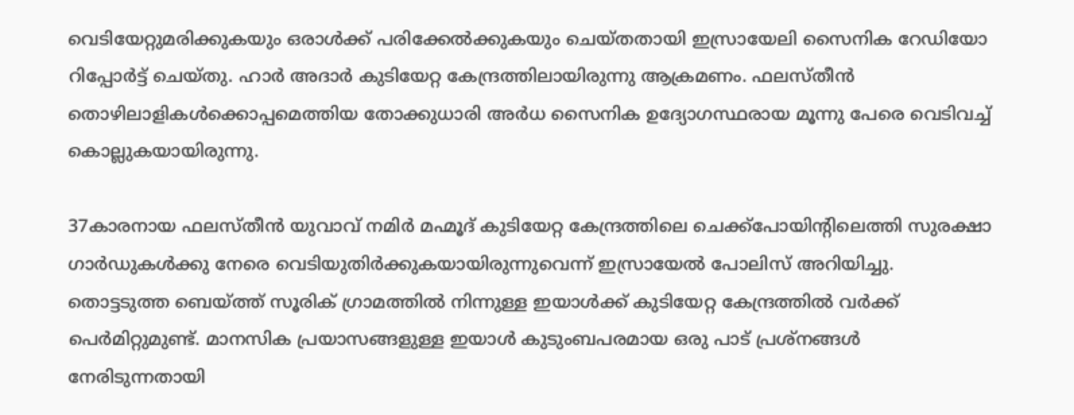വെടിയേറ്റുമരിക്കുകയും ഒരാള്‍ക്ക് പരിക്കേല്‍ക്കുകയും ചെയ്തതായി ഇസ്രായേലി സൈനിക റേഡിയോ റിപ്പോര്‍ട്ട് ചെയ്തു. ഹാര്‍ അദാര്‍ കുടിയേറ്റ കേന്ദ്രത്തിലായിരുന്നു ആക്രമണം. ഫലസ്തീന്‍ തൊഴിലാളികള്‍ക്കൊപ്പമെത്തിയ തോക്കുധാരി അര്‍ധ സൈനിക ഉദ്യോഗസ്ഥരായ മൂന്നു പേരെ വെടിവച്ച് കൊല്ലുകയായിരുന്നു.

37കാരനായ ഫലസ്തീന്‍ യുവാവ് നമിര്‍ മഹ്മൂദ് കുടിയേറ്റ കേന്ദ്രത്തിലെ ചെക്ക്‌പോയിന്റിലെത്തി സുരക്ഷാ ഗാര്‍ഡുകള്‍ക്കു നേരെ വെടിയുതിര്‍ക്കുകയായിരുന്നുവെന്ന് ഇസ്രായേല്‍ പോലിസ് അറിയിച്ചു. തൊട്ടടുത്ത ബെയ്ത്ത് സൂരിക് ഗ്രാമത്തില്‍ നിന്നുള്ള ഇയാള്‍ക്ക് കുടിയേറ്റ കേന്ദ്രത്തില്‍ വര്‍ക്ക് പെര്‍മിറ്റുമുണ്ട്. മാനസിക പ്രയാസങ്ങളുള്ള ഇയാള്‍ കുടുംബപരമായ ഒരു പാട് പ്രശ്‌നങ്ങള്‍ നേരിടുന്നതായി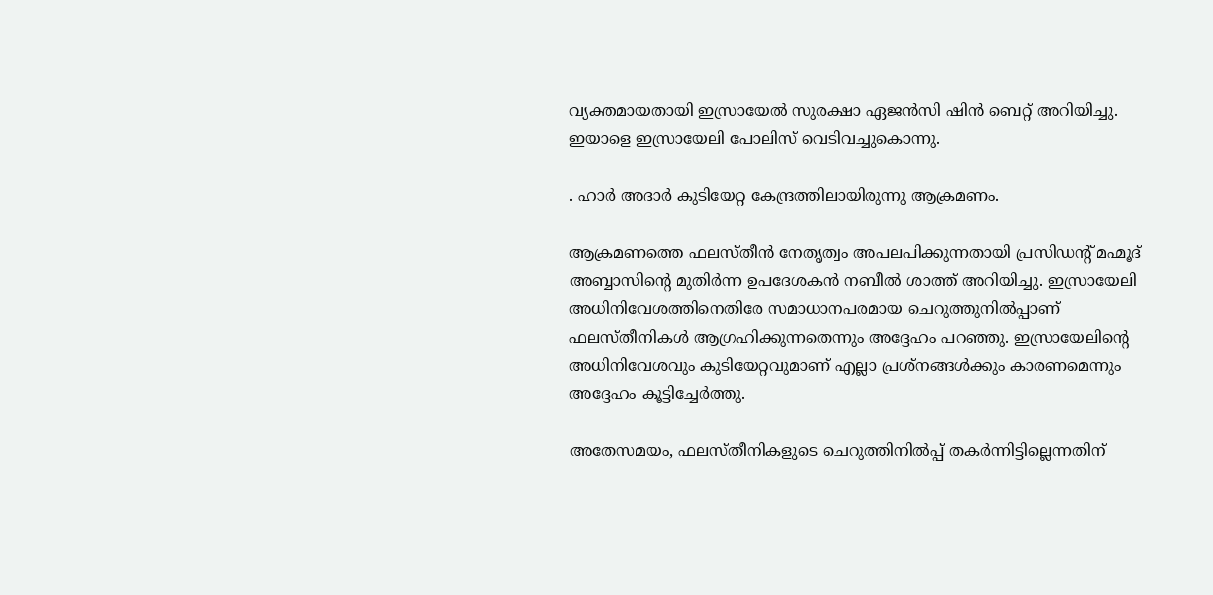വ്യക്തമായതായി ഇസ്രായേല്‍ സുരക്ഷാ ഏജന്‍സി ഷിന്‍ ബെറ്റ് അറിയിച്ചു. ഇയാളെ ഇസ്രായേലി പോലിസ് വെടിവച്ചുകൊന്നു.

. ഹാര്‍ അദാര്‍ കുടിയേറ്റ കേന്ദ്രത്തിലായിരുന്നു ആക്രമണം.

ആക്രമണത്തെ ഫലസ്തീന്‍ നേതൃത്വം അപലപിക്കുന്നതായി പ്രസിഡന്റ് മഹ്മൂദ് അബ്ബാസിന്റെ മുതിര്‍ന്ന ഉപദേശകന്‍ നബീല്‍ ശാത്ത് അറിയിച്ചു. ഇസ്രായേലി അധിനിവേശത്തിനെതിരേ സമാധാനപരമായ ചെറുത്തുനില്‍പ്പാണ് ഫലസ്തീനികള്‍ ആഗ്രഹിക്കുന്നതെന്നും അദ്ദേഹം പറഞ്ഞു. ഇസ്രായേലിന്റെ അധിനിവേശവും കുടിയേറ്റവുമാണ് എല്ലാ പ്രശ്‌നങ്ങള്‍ക്കും കാരണമെന്നും അദ്ദേഹം കൂട്ടിച്ചേര്‍ത്തു.

അതേസമയം, ഫലസ്തീനികളുടെ ചെറുത്തിനില്‍പ്പ് തകര്‍ന്നിട്ടില്ലെന്നതിന്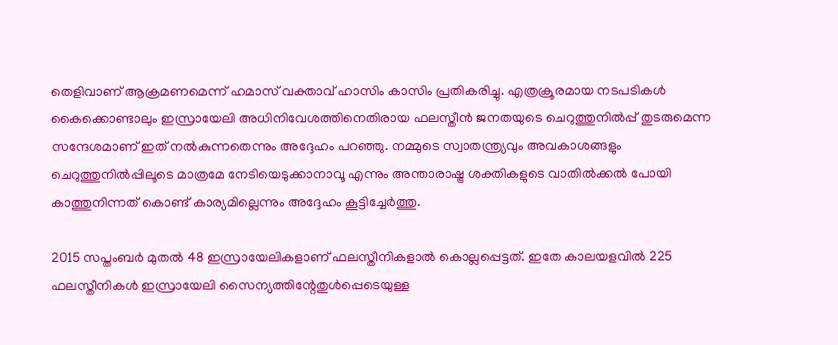തെളിവാണ് ആക്രമണമെന്ന് ഹമാസ് വക്താവ് ഹാസിം കാസിം പ്രതികരിച്ചു. എത്രക്രൂരമായ നടപടികള്‍ കൈക്കൊണ്ടാലും ഇസ്രായേലി അധിനിവേശത്തിനെതിരായ ഫലസ്തീന്‍ ജനതയുടെ ചെറുത്തുനില്‍പ്പ് തുടരുമെന്ന സന്ദേശമാണ് ഇത് നല്‍കുന്നതെന്നും അദ്ദേഹം പറഞ്ഞു. നമ്മുടെ സ്വാതന്ത്ര്യവും അവകാശങ്ങളും ചെറുത്തുനില്‍പ്പിലൂടെ മാത്രമേ നേടിയെടുക്കാനാവൂ എന്നും അന്താരാഷ്ട്ര ശക്തികളുടെ വാതില്‍ക്കല്‍ പോയി കാത്തുനിന്നത് കൊണ്ട് കാര്യമില്ലെന്നും അദ്ദേഹം കൂട്ടിച്ചേര്‍ത്തു.

2015 സപ്തംബര്‍ മുതല്‍ 48 ഇസ്രായേലികളാണ് ഫലസ്തീനികളാല്‍ കൊല്ലപ്പെട്ടത്. ഇതേ കാലയളവില്‍ 225 ഫലസ്തീനികള്‍ ഇസ്രായേലി സൈന്യത്തിന്റേതുള്‍പ്പെടെയുള്ള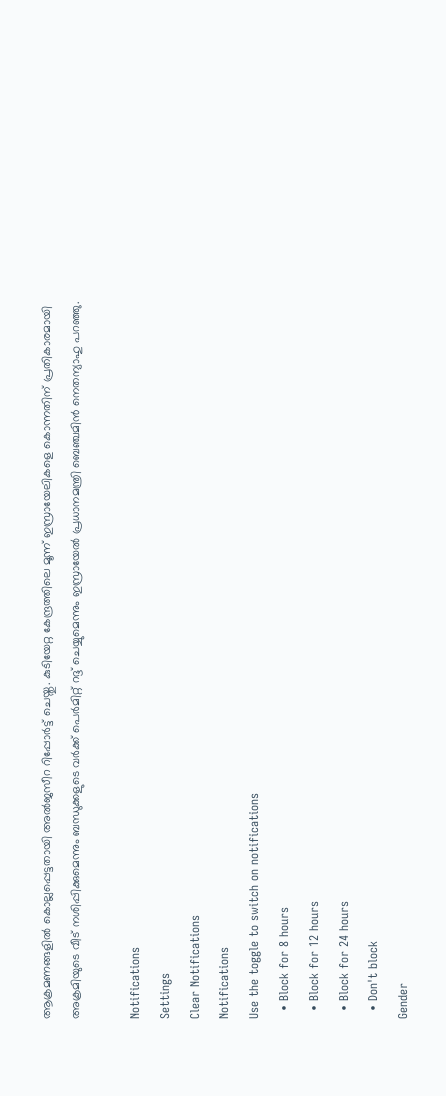ആക്രമണങ്ങളില്‍ കൊല്ലപ്പെട്ടതായി അല്‍ജസീറ റിപ്പോര്‍ട്ട് ചെയ്തു. കുടിയേറ്റ കേന്ദ്രത്തിലെ മൂന്ന് ഇസ്രായേലികളെ കൊന്നതിന് പ്രതികാരമായി അക്രമിയുടെ വീട് നശിപ്പിക്കുമെന്നും ബന്ധുക്കളുടെ വര്‍ക്ക് പെര്‍മിറ്റ് റദ്ദ് ചെയ്യുമെന്നും ഇസ്രായേല്‍ പ്രധാനമന്ത്രി ബെഞ്ചമിന്‍ നെതന്യാഹു പറഞ്ഞു.

Notifications
Settings
Clear Notifications
Notifications
Use the toggle to switch on notifications
  • Block for 8 hours
  • Block for 12 hours
  • Block for 24 hours
  • Don't block
Gender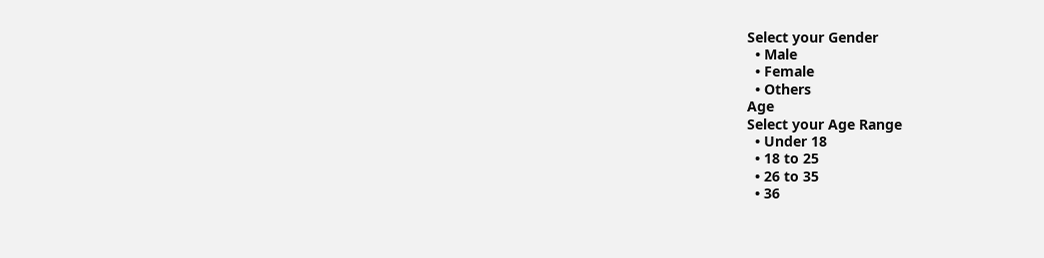Select your Gender
  • Male
  • Female
  • Others
Age
Select your Age Range
  • Under 18
  • 18 to 25
  • 26 to 35
  • 36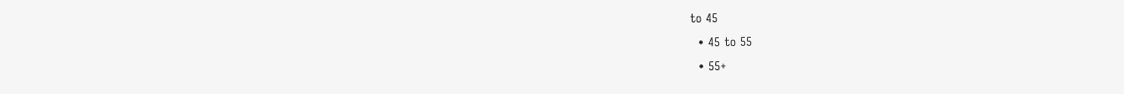to 45
  • 45 to 55
  • 55+